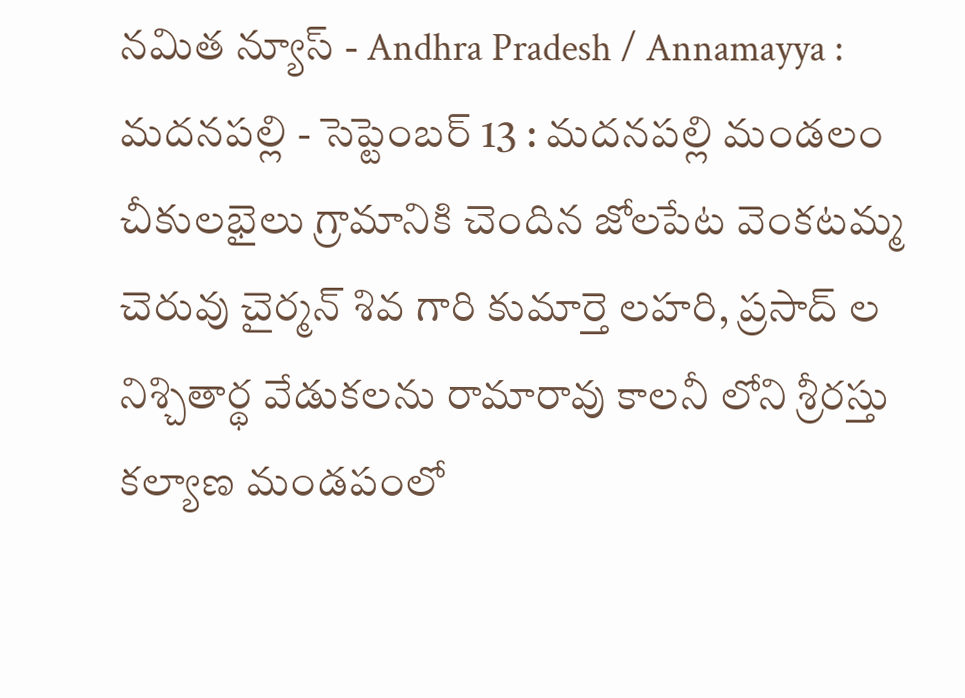నమిత న్యూస్ - Andhra Pradesh / Annamayya : మదనపల్లి - సెప్టెంబర్ 13 : మదనపల్లి మండలం చీకులభైలు గ్రామానికి చెందిన జోలపేట వెంకటమ్మ చెరువు చైర్మన్ శివ గారి కుమార్తె లహరి, ప్రసాద్ ల నిశ్చితార్థ వేడుకలను రామారావు కాలనీ లోని శ్రీరస్తు కల్యాణ మండపంలో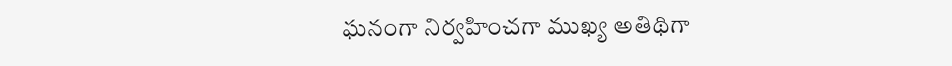ఘనంగా నిర్వహించగా ముఖ్య అతిథిగా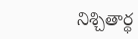నిశ్చితార్థ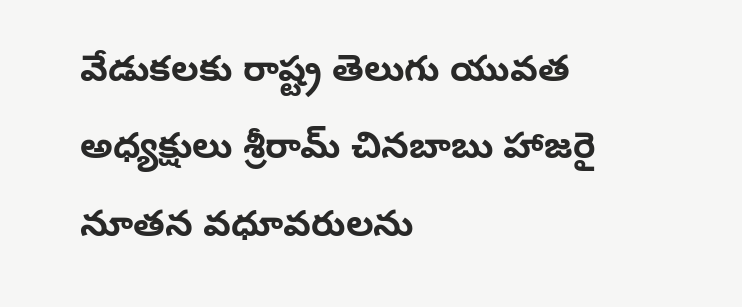వేడుకలకు రాష్ట్ర తెలుగు యువత అధ్యక్షులు శ్రీరామ్ చినబాబు హాజరై నూతన వధూవరులను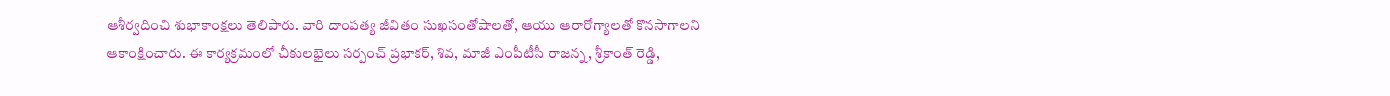ఆశీర్వదించి శుభాకాంక్షలు తెలిపారు. వారి దాంపత్య జీవితం సుఖసంతోషాలతో, ఆయు ఆరారోగ్యాలతో కొనసాగాలని ఆకాంక్షించారు. ఈ కార్యక్రమంలో చీకులభైలు సర్పంచ్ ప్రభాకర్, శివ, మాజీ ఎంపీటీసీ రాజన్న, శ్రీకాంత్ రెడ్డి,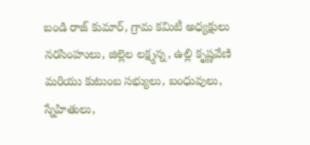బండి రాజ్ కుమార్, గ్రామ కమిటీ అధ్యక్షులు నరసింహులు, జిల్లెల లక్ష్మన్న, ఉల్లి కృష్ణవేణి మరియు కుటుంబ సభ్యులు, బంధువులు, స్నేహితులు,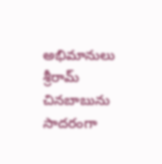అభిమానులు శ్రీరామ్ చినబాబును సాదరంగా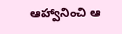ఆహ్వానించి ఆ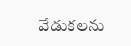వేడుకలను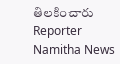తిలకించారు
Reporter
Namitha News